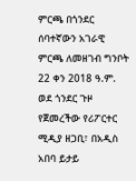ምርጫ በጎንደር
ሰባተኛውን አገራዊ ምርጫ ለመዘገብ ግንቦት 22 ቀን 2018 ዓ.ም. ወደ ጎንደር ጉዞ የጀመረችው የሪፖርተር ሚዲያ ዘጋቢ፣ በአዲስ አበባ ይታይ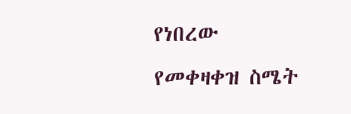የነበረው የመቀዛቀዝ ስሜት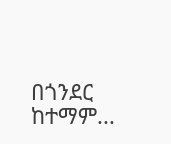በጎንደር ከተማም...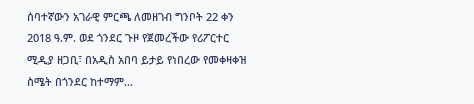ሰባተኛውን አገራዊ ምርጫ ለመዘገብ ግንቦት 22 ቀን 2018 ዓ.ም. ወደ ጎንደር ጉዞ የጀመረችው የሪፖርተር ሚዲያ ዘጋቢ፣ በአዲስ አበባ ይታይ የነበረው የመቀዛቀዝ ስሜት በጎንደር ከተማም...